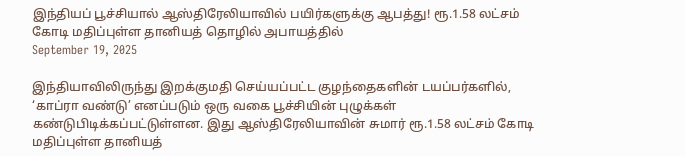இந்தியப் பூச்சியால் ஆஸ்திரேலியாவில் பயிர்களுக்கு ஆபத்து! ரூ.1.58 லட்சம் கோடி மதிப்புள்ள தானியத் தொழில் அபாயத்தில்
September 19, 2025

இந்தியாவிலிருந்து இறக்குமதி செய்யப்பட்ட குழந்தைகளின் டயப்பர்களில், ‘காப்ரா வண்டு’ எனப்படும் ஒரு வகை பூச்சியின் புழுக்கள் கண்டுபிடிக்கப்பட்டுள்ளன. இது ஆஸ்திரேலியாவின் சுமார் ரூ.1.58 லட்சம் கோடி மதிப்புள்ள தானியத்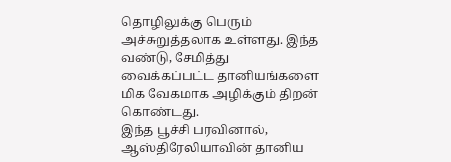தொழிலுக்கு பெரும் அச்சுறுத்தலாக உள்ளது. இந்த வண்டு, சேமித்து வைக்கப்பட்ட தானியங்களை மிக வேகமாக அழிக்கும் திறன் கொண்டது.
இந்த பூச்சி பரவினால், ஆஸ்திரேலியாவின் தானிய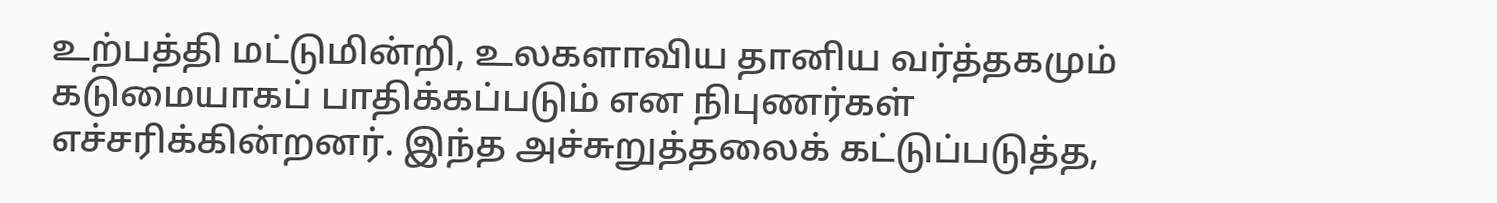உற்பத்தி மட்டுமின்றி, உலகளாவிய தானிய வர்த்தகமும் கடுமையாகப் பாதிக்கப்படும் என நிபுணர்கள் எச்சரிக்கின்றனர். இந்த அச்சுறுத்தலைக் கட்டுப்படுத்த,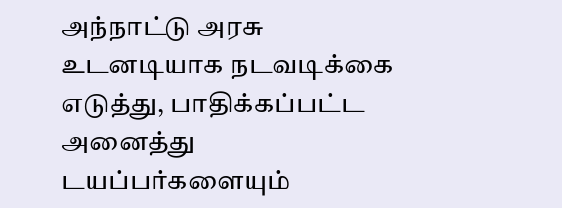அந்நாட்டு அரசு உடனடியாக நடவடிக்கை எடுத்து, பாதிக்கப்பட்ட அனைத்து டயப்பர்களையும்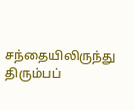சந்தையிலிருந்து திரும்பப்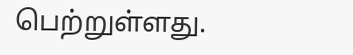பெற்றுள்ளது.